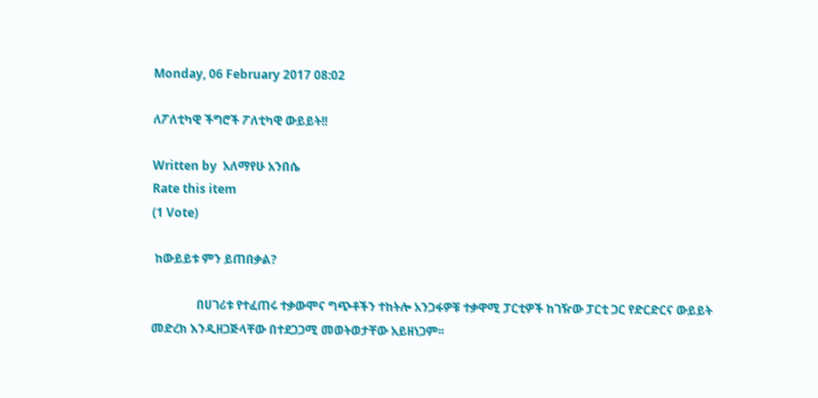Monday, 06 February 2017 08:02

ለፖለቲካዊ ችግሮች ፖለቲካዊ ውይይት!!

Written by  አለማየሁ አንበሴ
Rate this item
(1 Vote)

 ከውይይቱ ምን ይጠበቃል?

               በሀገሪቱ የተፈጠሩ ተቃውሞና ግጭቶችን ተከትሎ አንጋፋዎቹ ተቃዋሚ ፓርቲዎች ከገዥው ፓርቲ ጋር የድርድርና ውይይት መድረክ እንዲዘጋጅላቸው በተደጋጋሚ መወትወታቸው አይዘነጋም፡፡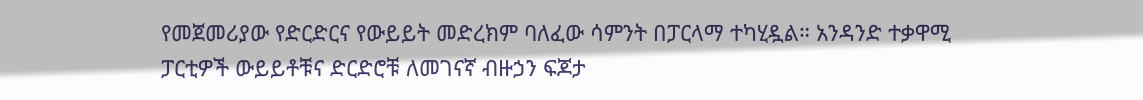የመጀመሪያው የድርድርና የውይይት መድረክም ባለፈው ሳምንት በፓርላማ ተካሂዷል። አንዳንድ ተቃዋሚ ፓርቲዎች ውይይቶቹና ድርድሮቹ ለመገናኛ ብዙኃን ፍጆታ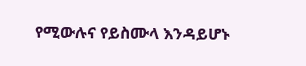የሚውሉና የይስሙላ እንዳይሆኑ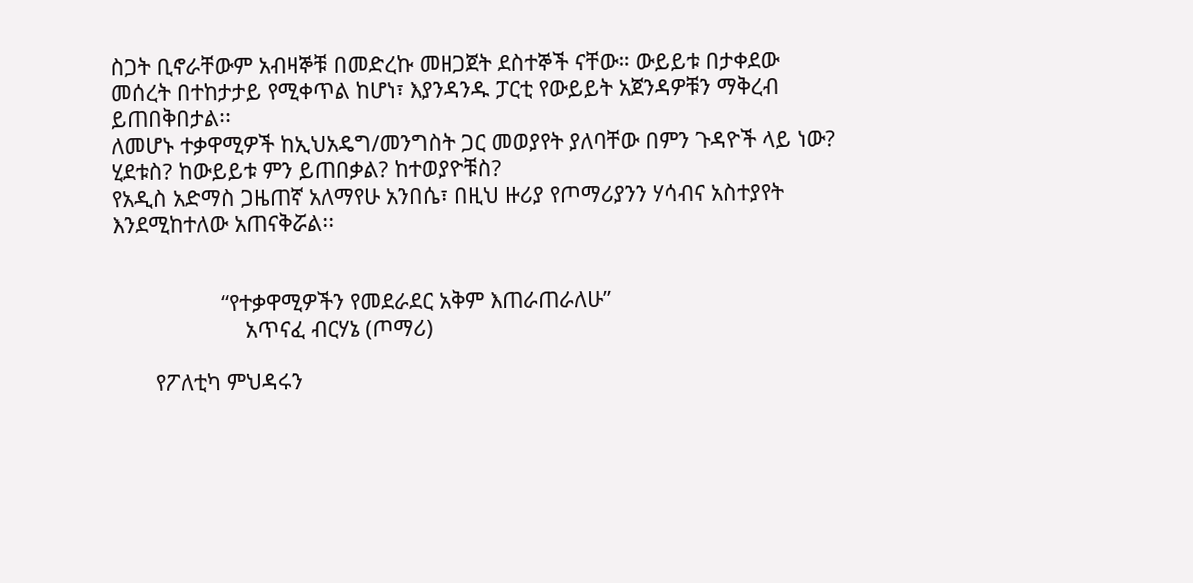ስጋት ቢኖራቸውም አብዛኞቹ በመድረኩ መዘጋጀት ደስተኞች ናቸው። ውይይቱ በታቀደው መሰረት በተከታታይ የሚቀጥል ከሆነ፣ እያንዳንዱ ፓርቲ የውይይት አጀንዳዎቹን ማቅረብ ይጠበቅበታል፡፡
ለመሆኑ ተቃዋሚዎች ከኢህአዴግ/መንግስት ጋር መወያየት ያለባቸው በምን ጉዳዮች ላይ ነው? ሂደቱስ? ከውይይቱ ምን ይጠበቃል? ከተወያዮቹስ?
የአዲስ አድማስ ጋዜጠኛ አለማየሁ አንበሴ፣ በዚህ ዙሪያ የጦማሪያንን ሃሳብና አስተያየት እንደሚከተለው አጠናቅሯል፡፡


                  “የተቃዋሚዎችን የመደራደር አቅም እጠራጠራለሁ”
                      አጥናፈ ብርሃኔ (ጦማሪ)

       የፖለቲካ ምህዳሩን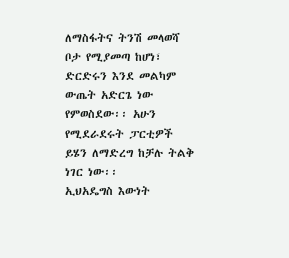ለማስፋትና ትንሽ መላወሻ ቦታ የሚያመጣ ከሆነ፣ ድርድሩን እንደ መልካም ውጤት አድርጌ ነው የምወስደው፡፡ አሁን የሚደራደሩት ፓርቲዎች ይሄን ለማድረግ ከቻሉ ትልቅ ነገር ነው፡፡
ኢህአዴግስ እውነት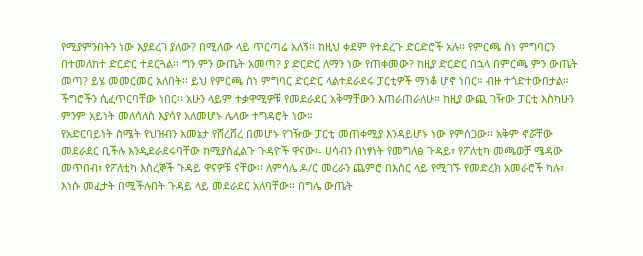የሚያምንበትን ነው እያደረገ ያለው? በሚለው ላይ ጥርጣሬ አለኝ፡፡ ከዚህ ቀደም የተደረጉ ድርድሮች አሉ፡፡ የምርጫ ስነ ምግባርን በተመለከተ ድርድር ተደርጓል፡፡ ግን ምን ውጤት አመጣ? ያ ድርድር ለማን ነው የጠቀመው? ከዚያ ድርድር በኋላ በምርጫ ምን ውጤት መጣ? ይሄ መመርመር አለበት፡፡ ይህ የምርጫ ስነ ምግባር ድርድር ላልተደራደሩ ፓርቲዎች ማነቆ ሆኖ ነበር። ብዙ ተጎድተውበታል። ችግሮችን ሲፈጥርባቸው ነበር፡፡ አሁን ላይም ተቃዋሚዎቹ የመደራደር አቅማቸውን እጠራጠራለሁ፡፡ ከዚያ ውጪ ገዥው ፓርቲ እስካሁን ምንም አይነት መለሳለስ እያሳየ አለመሆኑ ሌላው ተግዳሮት ነው።
የአድርባይነት ስሜት የህዝብን አመኔታ የሸረሸረ በመሆኑ የገዥው ፓርቲ መጠቀሚያ እንዳይሆኑ ነው የምሰጋው፡፡ አቅም ኖሯቸው መደራደር ቢችሉ እንዲደራደሩባቸው ከሚያስፈልጉ ጉዳዮች ዋናው፡- ሀሳብን በነፃነት የመግለፅ ጉዳይ፣ የፖለቲካ መጫወቻ ሜዳው መጥበብ፣ የፖለቲካ እስረኞች ጉዳይ ዋናዎቹ ናቸው፡፡ ለምሳሌ ዶ/ር መረራን ጨምሮ በእስር ላይ የሚገኙ የመድረክ አመራሮች ካሉ፣ እነሱ መፈታት በሚችሉበት ጉዳይ ላይ መደራደር አለባቸው፡፡ በግሌ ውጤት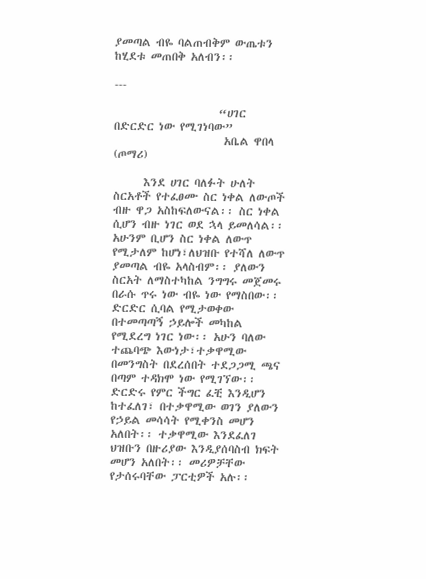ያመጣል ብዬ ባልጠብቅም ውጤቱን ከሂደቱ መጠበቅ አለብን፡፡

---

                     “ሀገር በድርድር ነው የሚገነባው”
                      አቤል ዋበላ (ጦማሪ)

      እንደ ሀገር ባለፉት ሁለት ስርአቶች የተፈፀሙ ስር ነቀል ለውጦች ብዙ ዋጋ አስከፍለውናል፡፡ ስር ነቀል ሲሆን ብዙ ነገር ወደ ኋላ ይመለሳል፡፡ አሁንም ቢሆን ስር ነቀል ለውጥ የሚታለም ከሆነ፣ለህዝቡ የተሻለ ለውጥ ያመጣል ብዬ አላስብም፡፡ ያለውን ስርአት ለማስተካከል ንግግሩ መጀመሩ በራሱ ጥሩ ነው ብዬ ነው የማስበው፡፡
ድርድር ሲባል የሚታወቀው በተመጣጣኝ ኃይሎች መካከል የሚደረግ ነገር ነው፡፡ አሁን ባለው ተጨባጭ እውነታ፣ተቃዋሚው በመንግስት በደረሰበት ተደጋጋሚ ጫና በጣም ተዳክሞ ነው የሚገኘው፡፡ ድርድሩ የምር ችግር ፈቺ እንዲሆን ከተፈለገ፣ በተቃዋሚው ወገን ያለውን የኃይል መሳሳት የሚቀንስ መሆን አለበት፡፡ ተቃዋሚው እንደፈለገ ህዝቡን በዙሪያው እንዲያሰባስብ ክፍት መሆን አለበት፡፡ መሪዎቻቸው የታሰሩባቸው ፓርቲዎች አሉ፡፡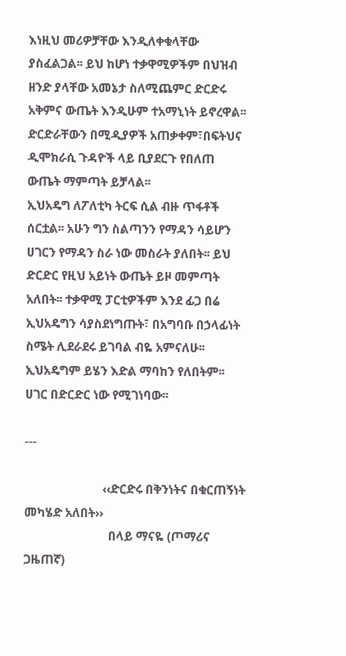እነዚህ መሪዎቻቸው እንዲለቀቁላቸው ያስፈልጋል፡፡ ይህ ከሆነ ተቃዋሚዎችም በህዝብ ዘንድ ያላቸው አመኔታ ስለሚጨምር ድርድሩ አቅምና ውጤት እንዲሁም ተአማኒነት ይኖረዋል፡፡ ድርድራቸውን በሚዲያዎች አጠቃቀም፣በፍትህና ዲሞክራሲ ጉዳዮች ላይ ቢያደርጉ የበለጠ ውጤት ማምጣት ይቻላል፡፡
ኢህአዴግ ለፖለቲካ ትርፍ ሲል ብዙ ጥፋቶች ሰርቷል፡፡ አሁን ግን ስልጣንን የማዳን ሳይሆን ሀገርን የማዳን ስራ ነው መስራት ያለበት፡፡ ይህ ድርድር የዚህ አይነት ውጤት ይዞ መምጣት አለበት፡፡ ተቃዋሚ ፓርቲዎችም እንደ ፊጋ በሬ ኢህአዴግን ሳያስደነግጡት፣ በአግባቡ በኃላፊነት ስሜት ሊደራደሩ ይገባል ብዬ አምናለሁ፡፡ ኢህአዴግም ይሄን እድል ማባከን የለበትም፡፡ ሀገር በድርድር ነው የሚገነባው፡፡

---

                          ‹‹ድርድሩ በቅንነትና በቁርጠኝነት መካሄድ አለበት››
                            በላይ ማናዬ (ጦማሪና ጋዜጠኛ)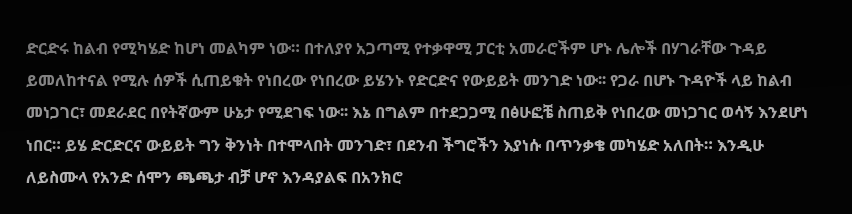ድርድሩ ከልብ የሚካሄድ ከሆነ መልካም ነው። በተለያየ አጋጣሚ የተቃዋሚ ፓርቲ አመራሮችም ሆኑ ሌሎች በሃገራቸው ጉዳይ ይመለከተናል የሚሉ ሰዎች ሲጠይቁት የነበረው የነበረው ይሄንኑ የድርድና የውይይት መንገድ ነው፡፡ የጋራ በሆኑ ጉዳዮች ላይ ከልብ መነጋገር፣ መደራደር በየትኛውም ሁኔታ የሚደገፍ ነው፡፡ እኔ በግልም በተደጋጋሚ በፅሁፎቼ ስጠይቅ የነበረው መነጋገር ወሳኝ እንደሆነ ነበር። ይሄ ድርድርና ውይይት ግን ቅንነት በተሞላበት መንገድ፣ በደንብ ችግሮችን እያነሱ በጥንቃቄ መካሄድ አለበት። እንዲሁ ለይስሙላ የአንድ ሰሞን ጫጫታ ብቻ ሆኖ እንዳያልፍ በአንክሮ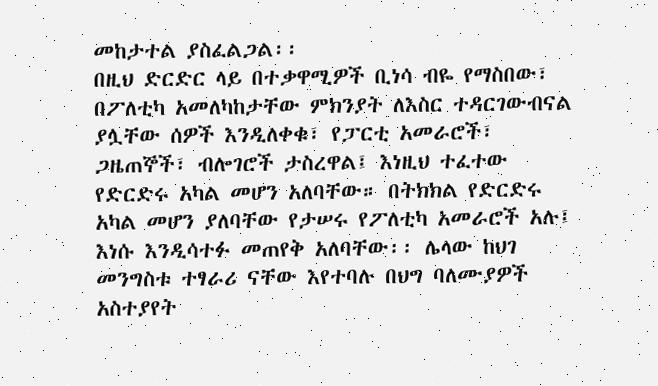መከታተል ያስፈልጋል፡፡
በዚህ ድርድር ላይ በተቃዋሚዎች ቢነሳ ብዬ የማስበው፣ በፖለቲካ አመለካከታቸው ምክንያት ለእስር ተዳርገውብናል ያሏቸው ሰዎች እንዲለቀቁ፣ የፓርቲ አመራሮች፣ ጋዜጠኞች፣ ብሎገሮች ታስረዋል፤ እነዚህ ተፈተው የድርድሩ አካል መሆን አለባቸው። በትክክል የድርድሩ አካል መሆን ያለባቸው የታሠሩ የፖለቲካ አመራሮች አሉ፤ እነሱ እንዲሳተፉ መጠየቅ አለባቸው፡፡ ሌላው ከህገ መንግስቱ ተፃራሪ ናቸው እየተባሉ በህግ ባለሙያዎች አስተያየት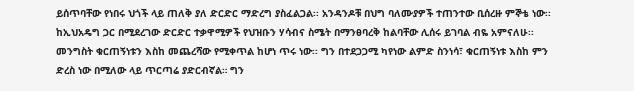ይሰጥባቸው የነበሩ ህጎች ላይ ጠለቅ ያለ ድርድር ማድረግ ያስፈልጋል፡፡ አንዳንዶቹ በህግ ባለሙያዎች ተጠንተው ቢሰረዙ ምኞቴ ነው፡፡ ከኢህአዴግ ጋር በሚደረገው ድርድር ተቃዋሚዎች የህዝቡን ሃሳብና ስሜት በማንፀባረቅ ከልባቸው ሊሰሩ ይገባል ብዬ አምናለሁ፡፡ መንግስት ቁርጠኝነቱን እስከ መጨረሻው የሚቀጥል ከሆነ ጥሩ ነው፡፡ ግን በተደጋጋሚ ካየነው ልምድ ስንነሳ፣ ቁርጠኝነቱ እስከ ምን ድረስ ነው በሚለው ላይ ጥርጣሬ ያድርብኛል። ግን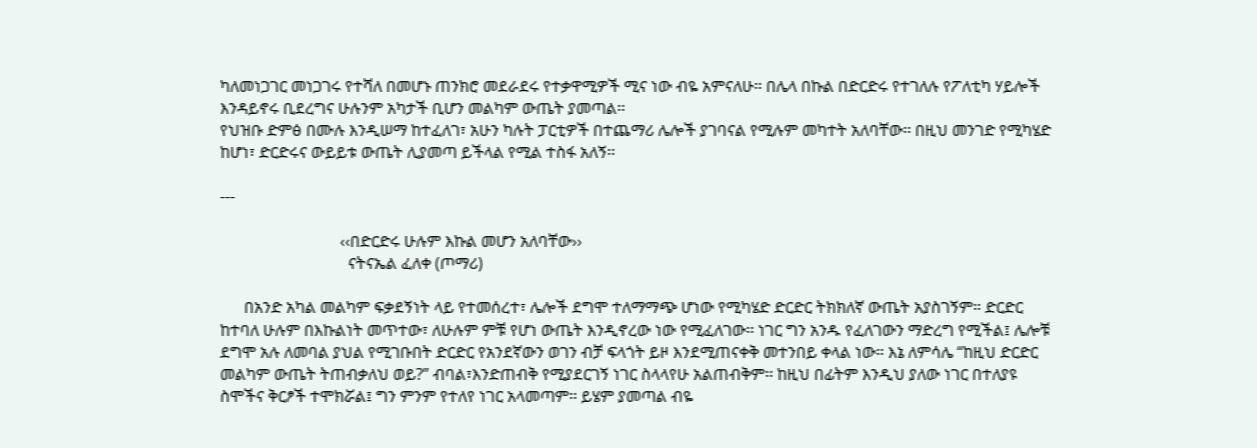ካለመነጋገር መነጋገሩ የተሻለ በመሆኑ ጠንክሮ መደራደሩ የተቃዋሚዎች ሚና ነው ብዬ አምናለሁ። በሌላ በኩል በድርድሩ የተገለሉ የፖለቲካ ሃይሎች እንዳይኖሩ ቢደረግና ሁሉንም አካታች ቢሆን መልካም ውጤት ያመጣል፡፡
የህዝቡ ድምፅ በሙሉ እንዲሠማ ከተፈለገ፣ አሁን ካሉት ፓርቲዎች በተጨማሪ ሌሎች ያገባናል የሚሉም መካተት አለባቸው፡፡ በዚህ መንገድ የሚካሄድ ከሆነ፣ ድርድሩና ውይይቱ ውጤት ሊያመጣ ይችላል የሚል ተስፋ አለኝ፡፡

---

                              ‹‹በድርድሩ ሁሉም እኩል መሆን አለባቸው››
                                ናትናኤል ፈለቀ (ጦማሪ)

      በአንድ አካል መልካም ፍቃደኝነት ላይ የተመሰረተ፣ ሌሎች ደግሞ ተለማማጭ ሆነው የሚካሄድ ድርድር ትክክለኛ ውጤት አያስገኝም። ድርድር ከተባለ ሁሉም በእኩልነት መጥተው፣ ለሁሉም ምቹ የሆነ ውጤት እንዲኖረው ነው የሚፈለገው፡፡ ነገር ግን አንዱ የፈለገውን ማድረግ የሚችል፤ ሌሎቹ ደግሞ አሉ ለመባል ያህል የሚገቡበት ድርድር የአንደኛውን ወገን ብቻ ፍላጎት ይዞ እንደሚጠናቀቅ መተንበይ ቀላል ነው። እኔ ለምሳሌ “ከዚህ ድርድር መልካም ውጤት ትጠብቃለህ ወይ?” ብባል፣እንድጠብቅ የሚያደርገኝ ነገር ስላላየሁ አልጠብቅም፡፡ ከዚህ በፊትም እንዲህ ያለው ነገር በተለያዩ ስሞችና ቅርፆች ተሞክሯል፤ ግን ምንም የተለየ ነገር አላመጣም፡፡ ይሄም ያመጣል ብዬ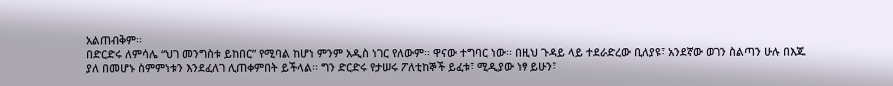አልጠብቅም፡፡
በድርድሩ ለምሳሌ “ህገ መንግስቱ ይከበር” የሚባል ከሆነ ምንም አዲስ ነገር የለውም፡፡ ዋናው ተግባር ነው፡፡ በዚህ ጉዳይ ላይ ተደራድረው ቢለያዩ፣ አንደኛው ወገን ስልጣን ሁሉ በእጁ ያለ በመሆኑ ስምምነቱን እንደፈለገ ሊጠቀምበት ይችላል፡፡ ግን ድርድሩ የታሠሩ ፖለቲከኞች ይፈቱ፣ ሚዲያው ነፃ ይሁን፣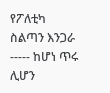የፖለቲካ ስልጣን እንጋራ ----- ከሆነ ጥሩ ሊሆን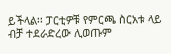ይችላል፡፡ ፓርቲዎቹ የምርጫ ስርአቱ ላይ ብቻ ተደራድረው ሊወጡም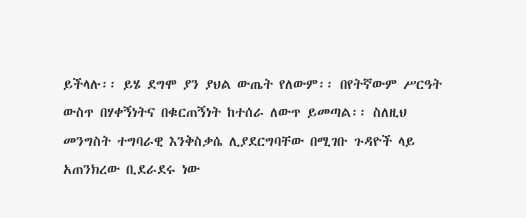ይችላሉ፡፡ ይሄ ደግሞ ያን ያህል ውጤት የለውም፡፡ በየትኛውም ሥርዓት ውስጥ በሃቀኝነትና በቁርጠኝነት ከተሰራ ለውጥ ይመጣል፡፡ ስለዚህ መንግስት ተግባራዊ እንቅስቃሴ ሊያደርግባቸው በሚገቡ ጉዳዮች ላይ አጠንክረው ቢደራደሩ ነው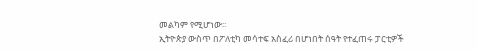መልካም የሚሆነው፡፡
ኢትዮጵያ ውስጥ በፖለቲካ መሳተፍ አስፈሪ በሆነበት ሰዓት የተፈጠሩ ፓርቲዎች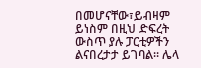በመሆናቸው፣ይብዛም ይነስም በዚህ ድፍረት ውስጥ ያሉ ፓርቲዎችን ልናበረታታ ይገባል፡፡ ሌላ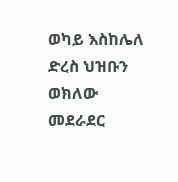ወካይ እስከሌለ ድረስ ህዝቡን ወክለው መደራደር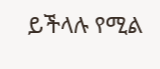ይችላሉ የሚል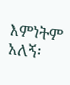እምነትም አለኝ፡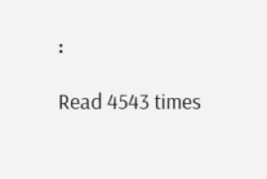፡

Read 4543 times